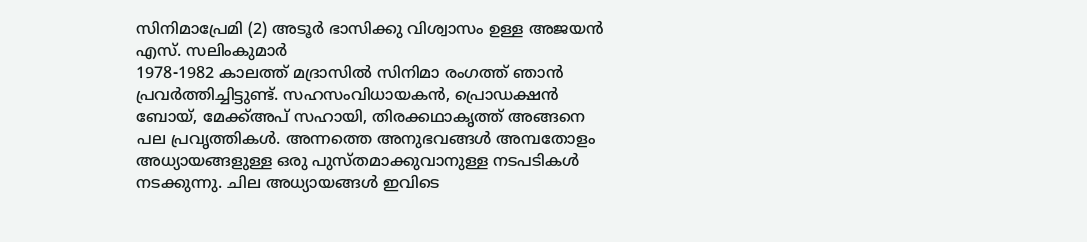സിനിമാപ്രേമി (2) അടൂർ ഭാസിക്കു വിശ്വാസം ഉള്ള അജയൻ
എസ്. സലിംകുമാർ
1978-1982 കാലത്ത് മദ്രാസിൽ സിനിമാ രംഗത്ത് ഞാൻ പ്രവർത്തിച്ചിട്ടുണ്ട്. സഹസംവിധായകൻ, പ്രൊഡക്ഷൻ ബോയ്, മേക്ക്അപ് സഹായി, തിരക്കഥാകൃത്ത് അങ്ങനെ പല പ്രവൃത്തികൾ. അന്നത്തെ അനുഭവങ്ങൾ അമ്പതോളം അധ്യായങ്ങളുള്ള ഒരു പുസ്തമാക്കുവാനുള്ള നടപടികൾ നടക്കുന്നു. ചില അധ്യായങ്ങൾ ഇവിടെ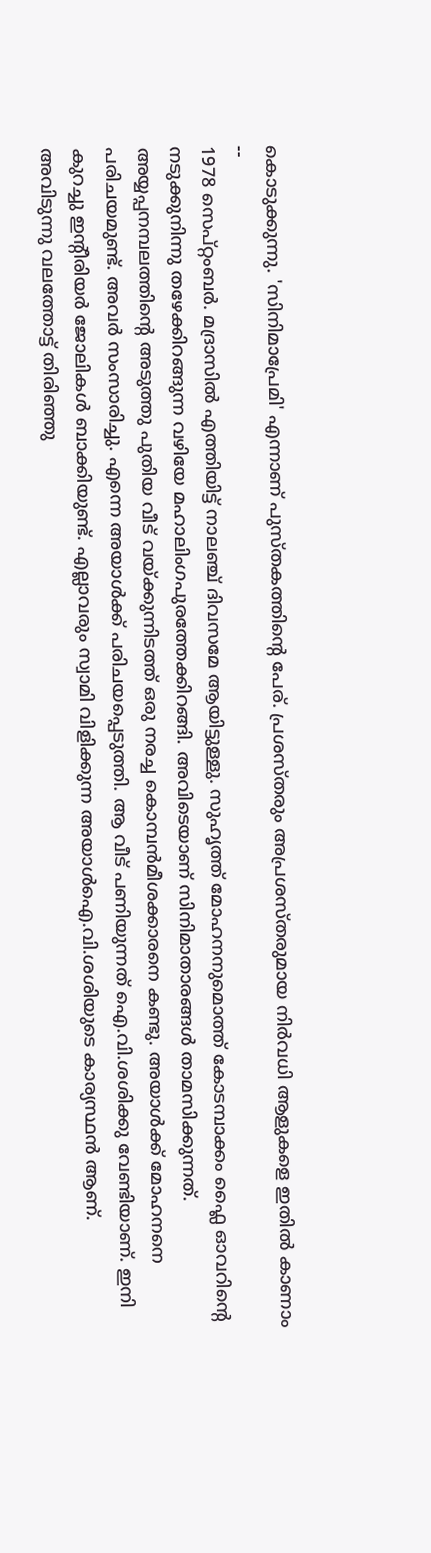കൊടുക്കുന്നു. 'സിനിമാപ്രേമി' എന്നാണ് പുസ്തകത്തിൻ്റെ പേര്. പ്രശസ്തരും അപ്രശസ്തരുമായ നിർവധി ആളുകളെ ഇതിൽ കാണാം
--
1978 സെപ്റ്റംബർ. മദ്രാസിൽ എത്തിയിട്ട് നാലഞ്ച് ദിവസമേ ആയിട്ടുള്ളു. സുഹൃത്ത് മോഹനനുമൊത്ത് കോടമ്പാക്കം ഫ്ലൈ ഓവറിന്റെ നടുക്കുനിന്നു തഴേക്കിറങ്ങുന്ന വഴിയേ മഹാലിംഗപുരത്തേക്കിറങ്ങി. അവിടെയാണ് സിനിമാതാരങ്ങൾ താമസിക്കുന്നത്. അയ്യപ്പനമ്പലത്തിന്റെ അടുത്തു പുതിയ വീട് വയ്ക്കുന്നിടത്ത് ഒരു നരച്ച കൊമ്പൻമീശക്കാരനെ കണ്ടു. അയാൾക്ക് മോഹനനെ പരിചയമുണ്ട്. അവർ സംസാരിച്ചു. എന്നെ അയാൾക്ക് പരിചയപ്പെടുത്തി. ആ വീട് പണിയുന്നത് ഐ.വി.ശശിക്കു വേണ്ടിയാണ്. ഇനി കുറച്ചു ഇന്റീരിയർ ജോലികൾ ബാക്കിയുണ്ട്. എല്ലാവരും സ്വാമി വിളിക്കുന്ന അയാൾഐ.വി.ശശിയുടെ കാര്യസ്ഥൻ ആണ്.
അവിടുന്നു വലത്തോട്ട് തിരിഞ്ഞു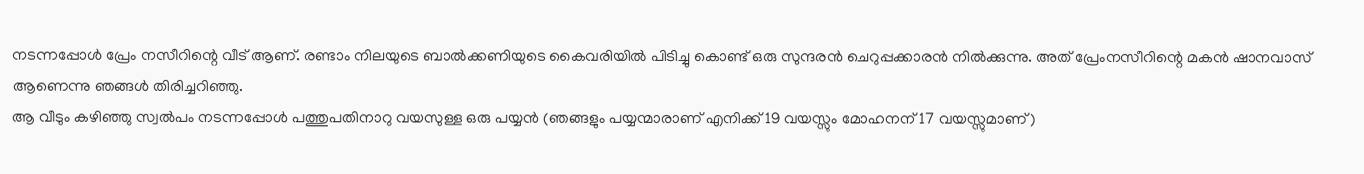നടന്നപ്പോൾ പ്രേം നസീറിന്റെ വീട് ആണ്. രണ്ടാം നിലയുടെ ബാൽക്കണിയുടെ കൈവരിയിൽ പിടിച്ചു കൊണ്ട് ഒരു സുന്ദരൻ ചെറുപ്പക്കാരൻ നിൽക്കുന്നു. അത് പ്രേംനസീറിന്റെ മകൻ ഷാനവാസ് ആണെന്നു ഞങ്ങൾ തിരിച്ചറിഞ്ഞു.
ആ വീടും കഴിഞ്ഞു സ്വൽപം നടന്നപ്പോൾ പത്തുപതിനാറു വയസുള്ള ഒരു പയ്യൻ (ഞങ്ങളും പയ്യന്മാരാണ് എനിക്ക് 19 വയസ്സും മോഹനന് 17 വയസ്സുമാണ്)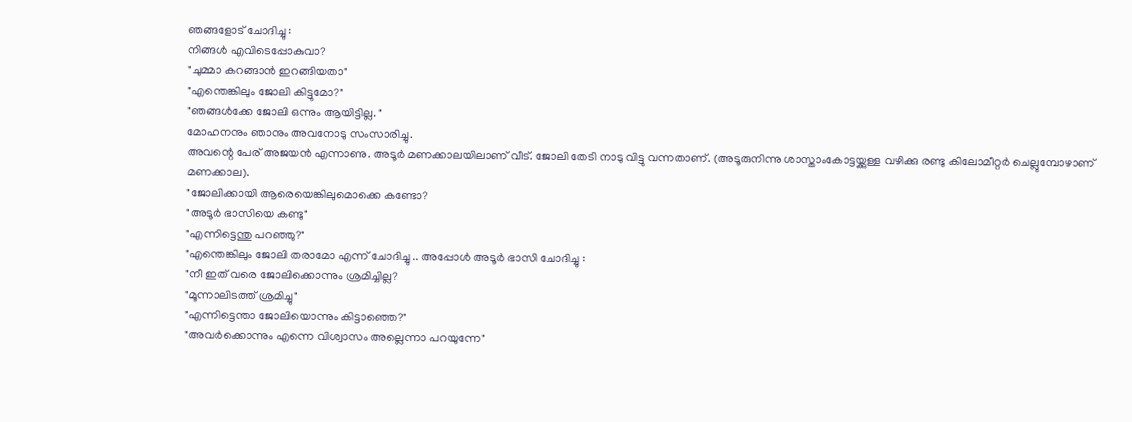ഞങ്ങളോട് ചോദിച്ചു :
നിങ്ങൾ എവിടെപ്പോകുവാ?
"ചുമ്മാ കറങ്ങാൻ ഇറങ്ങിയതാ"
"എന്തെങ്കിലും ജോലി കിട്ടുമോ?"
"ഞങ്ങൾക്കേ ജോലി ഒന്നും ആയിട്ടില്ല. "
മോഹനനും ഞാനും അവനോടു സംസാരിച്ചു.
അവന്റെ പേര് അജയൻ എന്നാണു. അടൂർ മണക്കാലയിലാണ് വീട്. ജോലി തേടി നാടു വിട്ടു വന്നതാണ്. (അടൂരുനിന്നു ശാസ്താംകോട്ടയ്ക്കുള്ള വഴിക്കു രണ്ടു കിലോമീറ്റർ ചെല്ലുമ്പോഴാണ് മണക്കാല).
"ജോലിക്കായി ആരെയെങ്കിലുമൊക്കെ കണ്ടോ?
"അടൂർ ഭാസിയെ കണ്ടു"
"എന്നിട്ടെന്തു പറഞ്ഞു?"
"എന്തെങ്കിലും ജോലി തരാമോ എന്ന് ചോദിച്ചു .. അപ്പോൾ അടൂർ ഭാസി ചോദിച്ചു :
"നീ ഇത് വരെ ജോലിക്കൊന്നും ശ്രമിച്ചില്ല?
"മൂന്നാലിടത്ത് ശ്രമിച്ചു"
"എന്നിട്ടെന്താ ജോലിയൊന്നും കിട്ടാഞ്ഞെ?"
"അവർക്കൊന്നും എന്നെ വിശ്വാസം അല്ലെന്നാ പറയുന്നേ"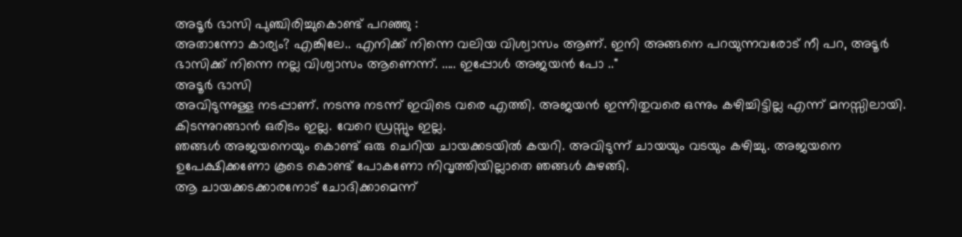അടൂർ ഭാസി പുഞ്ചിരിച്ചുകൊണ്ട് പറഞ്ഞു :
അതാന്നോ കാര്യം? എങ്കിലേ.. എനിക്ക് നിന്നെ വലിയ വിശ്വാസം ആണ്. ഇനി അങ്ങനെ പറയുന്നവരോട് നീ പറ, അടൂർ ഭാസിക്ക് നിന്നെ നല്ല വിശ്വാസം ആണെന്ന്. ..... ഇപ്പോൾ അജയൻ പോ .."
അടൂർ ഭാസി
അവിടുന്നുള്ള നടപ്പാണ്. നടന്നു നടന്ന് ഇവിടെ വരെ എത്തി. അജയൻ ഇന്നിതുവരെ ഒന്നും കഴിച്ചിട്ടില്ല എന്ന് മനസ്സിലായി. കിടന്നുറങ്ങാൻ ഒരിടം ഇല്ല. വേറെ ഡ്രസ്സും ഇല്ല.
ഞങ്ങൾ അജയനെയും കൊണ്ട് ഒരു ചെറിയ ചായക്കടയിൽ കയറി. അവിടുന്ന് ചായയും വടയും കഴിച്ചു. അജയനെ ഉപേക്ഷിക്കണോ കൂടെ കൊണ്ട് പോകണോ നിവൃത്തിയില്ലാതെ ഞങ്ങൾ കുഴങ്ങി.
ആ ചായക്കടക്കാരനോട് ചോദിക്കാമെന്ന്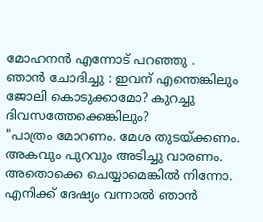മോഹനൻ എന്നോട് പറഞ്ഞു .
ഞാൻ ചോദിച്ചു : ഇവന് എന്തെങ്കിലും ജോലി കൊടുക്കാമോ? കുറച്ചു ദിവസത്തേക്കെങ്കിലും?
"പാത്രം മോറണം. മേശ തുടയ്ക്കണം. അകവും പുറവും അടിച്ചു വാരണം. അതൊക്കെ ചെയ്യാമെങ്കിൽ നിന്നോ. എനിക്ക് ദേഷ്യം വന്നാൽ ഞാൻ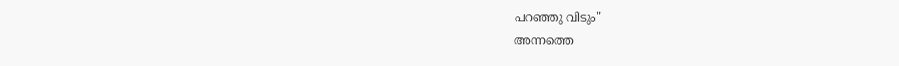പറഞ്ഞു വിടും"
അന്നത്തെ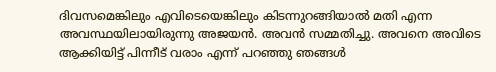ദിവസമെങ്കിലും എവിടെയെങ്കിലും കിടന്നുറങ്ങിയാൽ മതി എന്ന അവസ്ഥയിലായിരുന്നു അജയൻ. അവൻ സമ്മതിച്ചു. അവനെ അവിടെ ആക്കിയിട്ട് പിന്നീട് വരാം എന്ന് പറഞ്ഞു ഞങ്ങൾ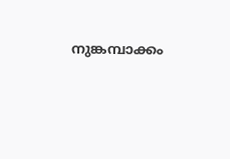നുങ്കമ്പാക്കം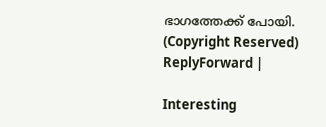ഭാഗത്തേക്ക് പോയി.
(Copyright Reserved)
ReplyForward |

Interesting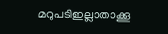മറുപടിഇല്ലാതാക്കൂ